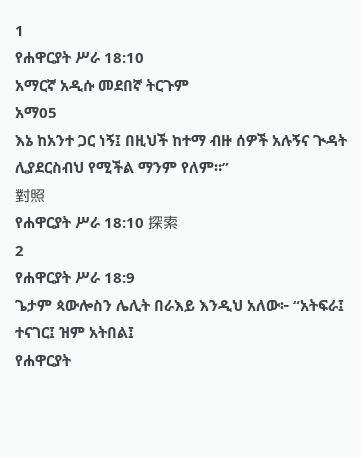1
የሐዋርያት ሥራ 18:10
አማርኛ አዲሱ መደበኛ ትርጉም
አማ05
እኔ ከአንተ ጋር ነኝ፤ በዚህች ከተማ ብዙ ሰዎች አሉኝና ጒዳት ሊያደርስብህ የሚችል ማንም የለም።”
對照
የሐዋርያት ሥራ 18:10 探索
2
የሐዋርያት ሥራ 18:9
ጌታም ጳውሎስን ሌሊት በራእይ እንዲህ አለው፦ “አትፍራ፤ ተናገር፤ ዝም አትበል፤
የሐዋርያት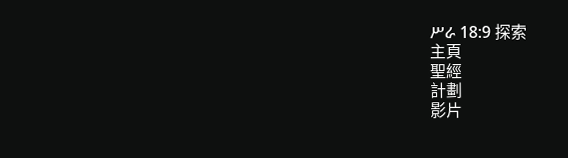ሥራ 18:9 探索
主頁
聖經
計劃
影片